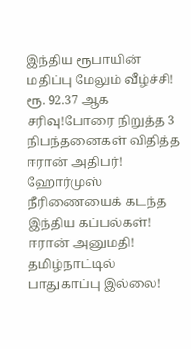இந்திய ரூபாயின் மதிப்பு மேலும் வீழ்ச்சி! ரூ. 92.37 ஆக சரிவு!போரை நிறுத்த 3 நிபந்தனைகள் விதித்த ஈரான் அதிபர்! ஹோர்முஸ் நீரிணையைக் கடந்த இந்திய கப்பல்கள்! ஈரான் அனுமதி! தமிழ்நாட்டில் பாதுகாப்பு இல்லை!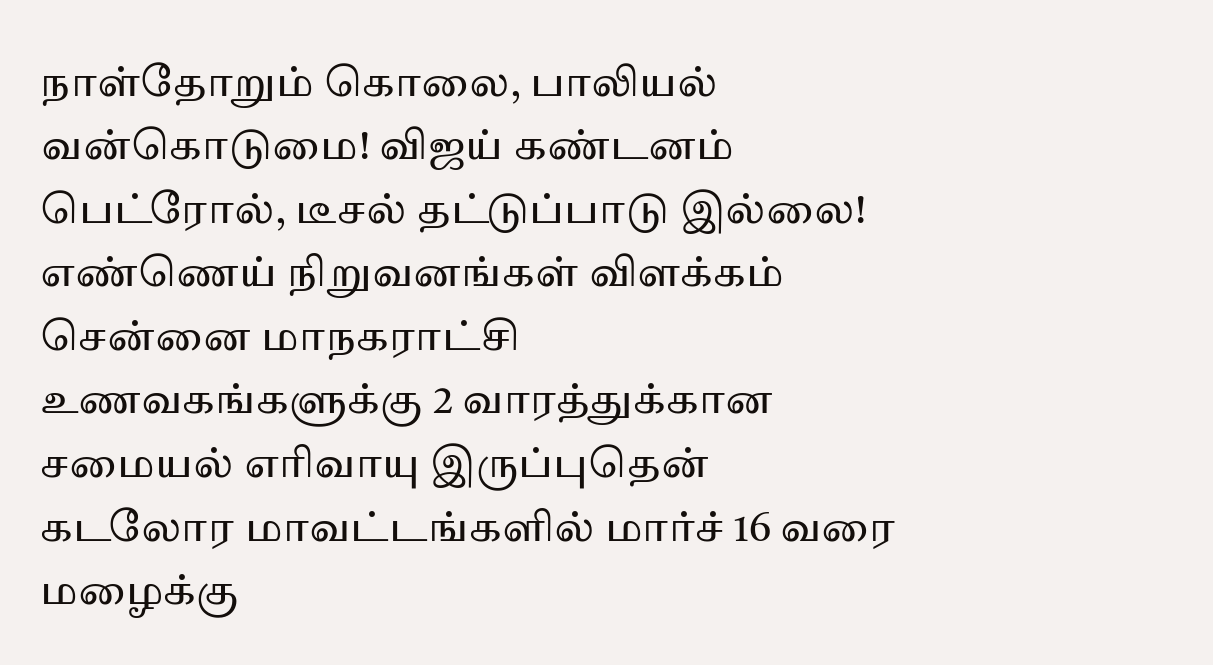நாள்தோறும் கொலை, பாலியல் வன்கொடுமை! விஜய் கண்டனம் பெட்ரோல், டீசல் தட்டுப்பாடு இல்லை! எண்ணெய் நிறுவனங்கள் விளக்கம் சென்னை மாநகராட்சி உணவகங்களுக்கு 2 வாரத்துக்கான சமையல் எரிவாயு இருப்புதென் கடலோர மாவட்டங்களில் மார்ச் 16 வரை மழைக்கு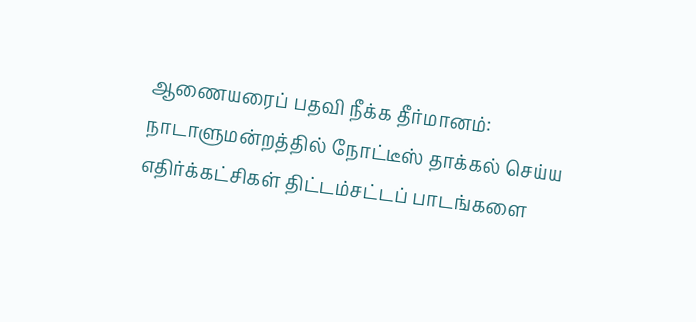ஆணையரைப் பதவி நீக்க தீர்மானம்: நாடாளுமன்றத்தில் நோட்டீஸ் தாக்கல் செய்ய எதிர்க்கட்சிகள் திட்டம்சட்டப் பாடங்களை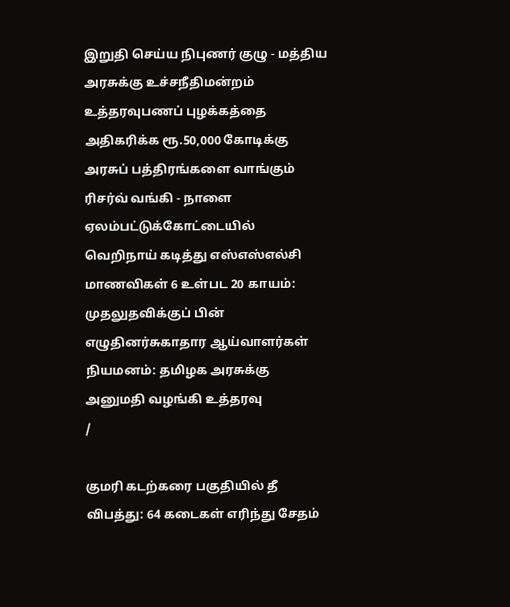இறுதி செய்ய நிபுணர் குழு - மத்திய அரசுக்கு உச்சநீதிமன்றம் உத்தரவுபணப் புழக்கத்தை அதிகரிக்க ரூ.50,000 கோடிக்கு அரசுப் பத்திரங்களை வாங்கும் ரிசர்வ் வங்கி - நாளை ஏலம்பட்டுக்கோட்டையில் வெறிநாய் கடித்து எஸ்எஸ்எல்சி மாணவிகள் 6 உள்பட 20 காயம்: முதலுதவிக்குப் பின் எழுதினர்சுகாதார ஆய்வாளர்கள் நியமனம்: தமிழக அரசுக்கு அனுமதி வழங்கி உத்தரவு
/

குமரி கடற்கரை பகுதியில் தீ விபத்து: 64 கடைகள் எரிந்து சேதம்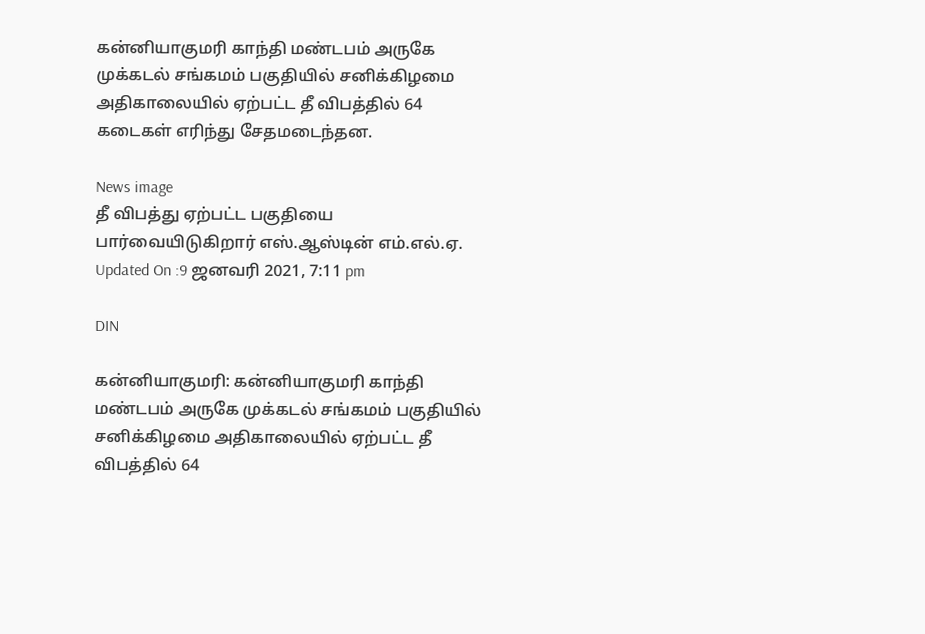கன்னியாகுமரி காந்தி மண்டபம் அருகே முக்கடல் சங்கமம் பகுதியில் சனிக்கிழமை அதிகாலையில் ஏற்பட்ட தீ விபத்தில் 64 கடைகள் எரிந்து சேதமடைந்தன.

News image
தீ விபத்து ஏற்பட்ட பகுதியை பார்வையிடுகிறார் எஸ்.ஆஸ்டின் எம்.எல்.ஏ.
Updated On :9 ஜனவரி 2021, 7:11 pm

DIN

கன்னியாகுமரி: கன்னியாகுமரி காந்தி மண்டபம் அருகே முக்கடல் சங்கமம் பகுதியில் சனிக்கிழமை அதிகாலையில் ஏற்பட்ட தீ விபத்தில் 64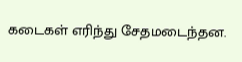கடைகள் எரிந்து சேதமடைந்தன.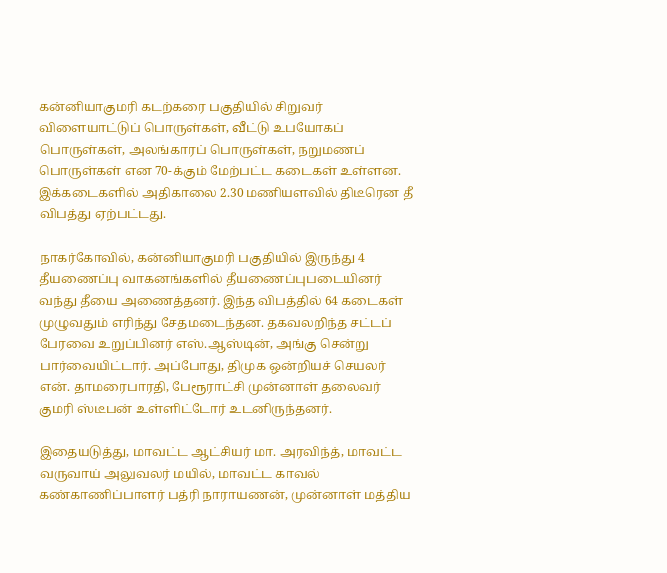கன்னியாகுமரி கடற்கரை பகுதியில் சிறுவர் விளையாட்டுப் பொருள்கள், வீட்டு உபயோகப் பொருள்கள், அலங்காரப் பொருள்கள், நறுமணப் பொருள்கள் என 70-க்கும் மேற்பட்ட கடைகள் உள்ளன. இக்கடைகளில் அதிகாலை 2.30 மணியளவில் திடீரென தீ விபத்து ஏற்பட்டது.

நாகர்கோவில், கன்னியாகுமரி பகுதியில் இருந்து 4 தீயணைப்பு வாகனங்களில் தீயணைப்புபடையினர் வந்து தீயை அணைத்தனர். இந்த விபத்தில் 64 கடைகள் முழுவதும் எரிந்து சேதமடைந்தன. தகவலறிந்த சட்டப் பேரவை உறுப்பினர் எஸ்.ஆஸ்டின், அங்கு சென்று பார்வையிட்டார். அப்போது, திமுக ஒன்றியச் செயலர் என். தாமரைபாரதி, பேரூராட்சி முன்னாள் தலைவர் குமரி ஸ்டீபன் உள்ளிட்டோர் உடனிருந்தனர்.

இதையடுத்து, மாவட்ட ஆட்சியர் மா. அரவிந்த், மாவட்ட வருவாய் அலுவலர் மயில், மாவட்ட காவல் கண்காணிப்பாளர் பத்ரி நாராயணன், முன்னாள் மத்திய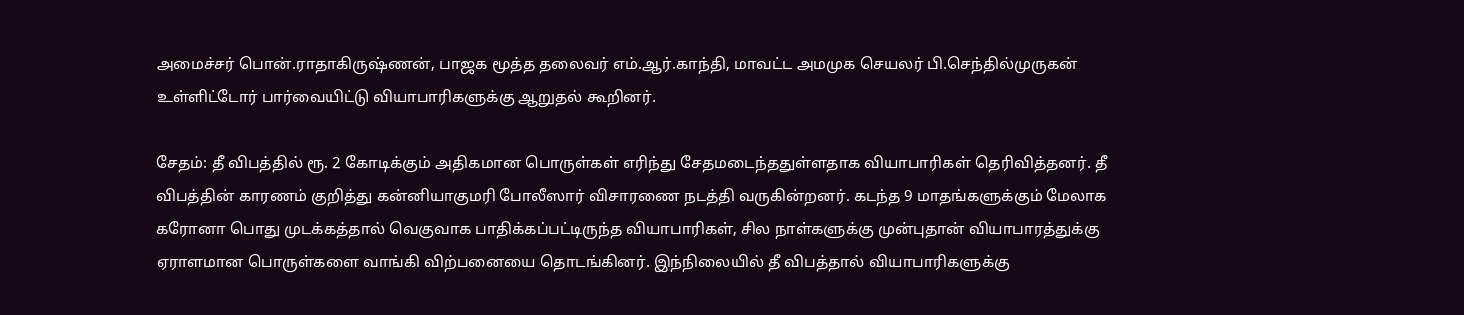அமைச்சர் பொன்.ராதாகிருஷ்ணன், பாஜக மூத்த தலைவர் எம்.ஆர்.காந்தி, மாவட்ட அமமுக செயலர் பி.செந்தில்முருகன் உள்ளிட்டோர் பார்வையிட்டு வியாபாரிகளுக்கு ஆறுதல் கூறினர்.

சேதம்: தீ விபத்தில் ரூ. 2 கோடிக்கும் அதிகமான பொருள்கள் எரிந்து சேதமடைந்ததுள்ளதாக வியாபாரிகள் தெரிவித்தனர். தீ விபத்தின் காரணம் குறித்து கன்னியாகுமரி போலீஸார் விசாரணை நடத்தி வருகின்றனர். கடந்த 9 மாதங்களுக்கும் மேலாக கரோனா பொது முடக்கத்தால் வெகுவாக பாதிக்கப்பட்டிருந்த வியாபாரிகள், சில நாள்களுக்கு முன்புதான் வியாபாரத்துக்கு ஏராளமான பொருள்களை வாங்கி விற்பனையை தொடங்கினர். இந்நிலையில் தீ விபத்தால் வியாபாரிகளுக்கு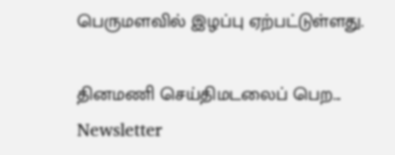பெருமளவில் இழப்பு ஏற்பட்டுள்ளது.

தினமணி செய்திமடலைப் பெற... Newsletter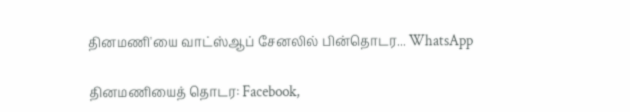தினமணி'யை வாட்ஸ்ஆப் சேனலில் பின்தொடர... WhatsApp

தினமணியைத் தொடர: Facebook,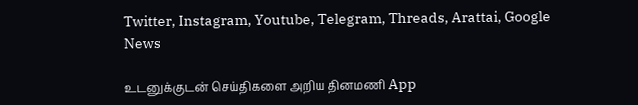Twitter, Instagram, Youtube, Telegram, Threads, Arattai, Google News

உடனுக்குடன் செய்திகளை அறிய தினமணி App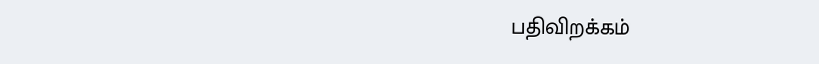பதிவிறக்கம்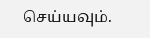செய்யவும்.